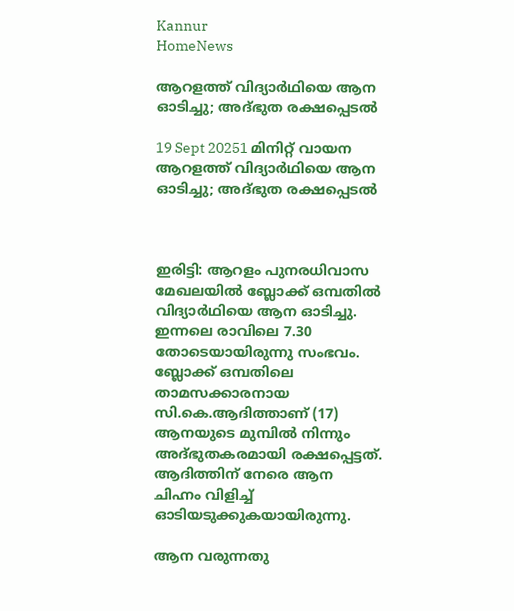Kannur
HomeNews

ആറളത്ത് വിദ്യാര്‍ഥിയെ ആന ഓടിച്ചു; അദ്ഭുത രക്ഷപ്പെടല്‍

19 Sept 20251 മിനിറ്റ് വായന
ആറളത്ത് വിദ്യാര്‍ഥിയെ ആന ഓടിച്ചു; അദ്ഭുത രക്ഷപ്പെടല്‍



ഇരിട്ടി: ആറളം പുനരധിവാസ മേഖലയില്‍ ബ്ലോക്ക് ഒമ്പതില്‍ വിദ്യാർഥിയെ ആന ഓടിച്ചു. ഇന്നലെ രാവിലെ 7.30 തോടെയായിരുന്നു സംഭവം. ബ്ലോക്ക് ഒമ്പതിലെ താമസക്കാരനായ സി.കെ.ആദിത്താണ് (17) ആനയുടെ മുമ്പിൽ നിന്നും അദ്ഭുതകരമായി രക്ഷപ്പെട്ടത്. ആദിത്തിന് നേരെ ആന ചിഹ്നം വിളിച്ച്‌ ഓടിയടുക്കുകയായിരുന്നു.

ആന വരുന്നതു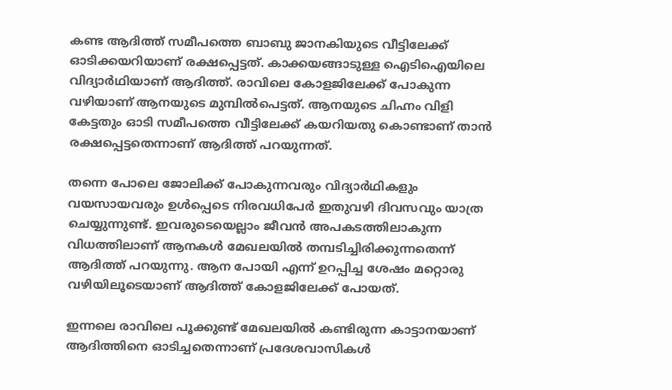കണ്ട ആദിത്ത് സമീപത്തെ ബാബു ജാനകിയുടെ വീട്ടിലേക്ക് ഓടിക്കയറിയാണ് രക്ഷപ്പെട്ടത്. കാക്കയങ്ങാടുള്ള ഐടിഐയിലെ വിദ്യാർഥിയാണ് ആദിത്ത്. രാവിലെ കോളജിലേക്ക് പോകുന്ന വഴിയാണ് ആനയുടെ മുമ്പില്‍പെട്ടത്. ആനയുടെ ചിഹ്നം വിളി കേട്ടതും ഓടി സമീപത്തെ വീട്ടിലേക്ക് കയറിയതു കൊണ്ടാണ് താൻ രക്ഷപ്പെട്ടതെന്നാണ് ആദിത്ത് പറയുന്നത്.

തന്നെ പോലെ ജോലിക്ക് പോകുന്നവരും വിദ്യാർഥികളും വയസായവരും ഉള്‍പ്പെടെ നിരവധിപേർ ഇതുവഴി ദിവസവും യാത്ര ചെയ്യുന്നുണ്ട്. ഇവരുടെയെല്ലാം ജീവൻ അപകടത്തിലാകുന്ന വിധത്തിലാണ് ആനകള്‍ മേഖലയില്‍ തമ്പടിച്ചിരിക്കുന്നതെന്ന് ആദിത്ത് പറയുന്നു. ആന പോയി എന്ന് ഉറപ്പിച്ച ശേഷം മറ്റൊരു വഴിയിലൂടെയാണ് ആദിത്ത് കോളജിലേക്ക് പോയത്.

ഇന്നലെ രാവിലെ പൂക്കുണ്ട് മേഖലയില്‍ കണ്ടിരുന്ന കാട്ടാനയാണ് ആദിത്തിനെ ഓടിച്ചതെന്നാണ് പ്രദേശവാസികള്‍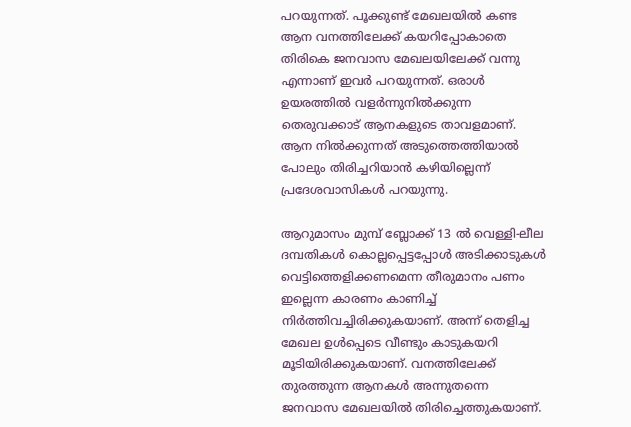പറയുന്നത്. പൂക്കുണ്ട് മേഖലയില്‍ കണ്ട ആന വനത്തിലേക്ക് കയറിപ്പോകാതെ തിരികെ ജനവാസ മേഖലയിലേക്ക് വന്നു എന്നാണ് ഇവർ പറയുന്നത്. ഒരാള്‍ ഉയരത്തില്‍ വളർന്നുനില്‍ക്കുന്ന തെരുവക്കാട് ആനകളുടെ താവളമാണ്. ആന നില്‍ക്കുന്നത് അടുത്തെത്തിയാല്‍ പോലും തിരിച്ചറിയാൻ കഴിയില്ലെന്ന് പ്രദേശവാസികള്‍ പറയുന്നു.

ആറുമാസം മുമ്പ് ബ്ലോക്ക് 13 ല്‍ വെള്ളി-ലീല ദമ്പതികള്‍ കൊല്ലപ്പെട്ടപ്പോള്‍ അടിക്കാടുകള്‍ വെട്ടിത്തെളിക്കണമെന്ന തീരുമാനം പണം ഇല്ലെന്ന കാരണം കാണിച്ച്‌ നിർത്തിവച്ചിരിക്കുകയാണ്. അന്ന് തെളിച്ച മേഖല ഉള്‍പ്പെടെ വീണ്ടും കാടുകയറി മൂടിയിരിക്കുകയാണ്. വനത്തിലേക്ക് തുരത്തുന്ന ആനകള്‍ അന്നുതന്നെ ജനവാസ മേഖലയില്‍ തിരിച്ചെത്തുകയാണ്.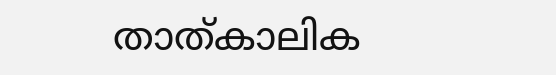താത്കാലിക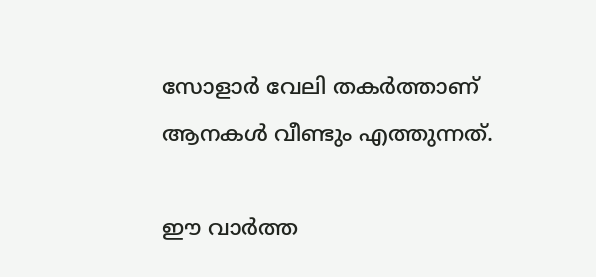സോളാർ വേലി തകർത്താണ് ആനകള്‍ വീണ്ടും എത്തുന്നത്.

ഈ വാർത്ത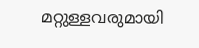മറ്റുള്ളവരുമായി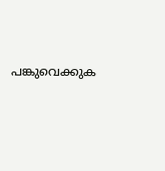പങ്കുവെക്കുക